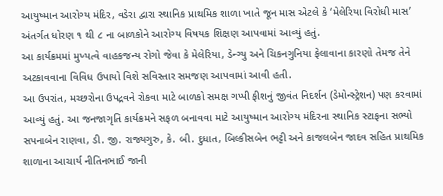આયુષ્માન આરોગ્ય મંદિર, વડેરા દ્વારા સ્થાનિક પ્રાથમિક શાળા ખાતે જૂન માસ એટલે કે ‘મેલેરિયા વિરોધી માસ’ અંતર્ગત ધોરણ ૧ થી ૮ ના બાળકોને આરોગ્ય વિષયક શિક્ષણ આપવામાં આવ્યું હતું.
આ કાર્યક્રમમાં મુખ્યત્વે વાહકજન્ય રોગો જેવા કે મેલેરિયા, ડેન્ગ્યુ અને ચિકનગુનિયા ફેલાવાના કારણો તેમજ તેને અટકાવવાના વિવિધ ઉપાયો વિશે સવિસ્તાર સમજણ આપવામાં આવી હતી.
આ ઉપરાંત, મચ્છરોના ઉપદ્રવને રોકવા માટે બાળકો સમક્ષ ગપ્પી ફીશનું જીવંત નિદર્શન (ડેમોન્સ્ટ્રેશન) પણ કરવામાં આવ્યું હતું. આ જનજાગૃતિ કાર્યક્રમને સફળ બનાવવા માટે આયુષ્માન આરોગ્ય મંદિરના સ્થાનિક સ્ટાફના સભ્યો સપનાબેન રાણવા, ડી. જી. રાજ્યગુરુ, કે. બી. દુધાત, બિલ્કીસબેન ભટ્ટી અને કાજલબેન જાદવ સહિત પ્રાથમિક શાળાના આચાર્ય નીતિનભાઈ જાની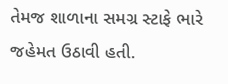તેમજ શાળાના સમગ્ર સ્ટાફે ભારે જહેમત ઉઠાવી હતી.